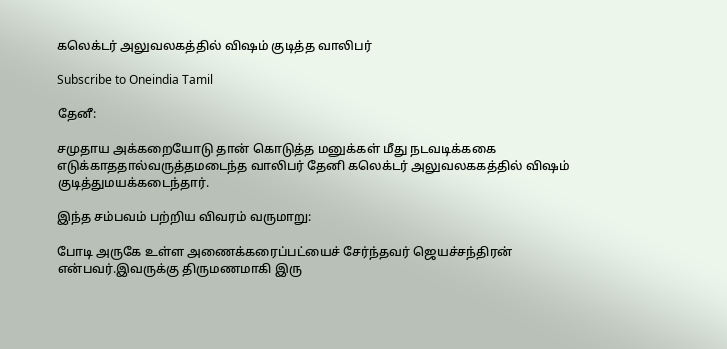கலெக்டர் அலுவலகத்தில் விஷம் குடித்த வாலிபர்

Subscribe to Oneindia Tamil

தேனீ:

சமுதாய அக்கறையோடு தான் கொடுத்த மனுக்கள் மீது நடவடிக்ககை எடுக்காததால்வருத்தமடைந்த வாலிபர் தேனி கலெக்டர் அலுவலககத்தில் விஷம் குடித்துமயக்கடைந்தார்.

இந்த சம்பவம் பற்றிய விவரம் வருமாறு:

போடி அருகே உள்ள அணைக்கரைப்பட்யைச் சேர்ந்தவர் ஜெயச்சந்திரன் என்பவர்.இவருக்கு திருமணமாகி இரு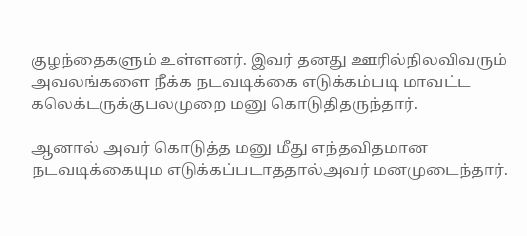குழந்தைகளும் உள்ளனர். இவர் தனது ஊரில்நிலவிவரும் அவலங்களை நீக்க நடவடிக்கை எடுக்கம்படி மாவட்ட கலெக்டருக்குபலமுறை மனு கொடுதிதருந்தார்.

ஆனால் அவர் கொடுத்த மனு மீது எந்தவிதமான நடவடிக்கையும எடுக்கப்படாததால்அவர் மனமுடைந்தார்.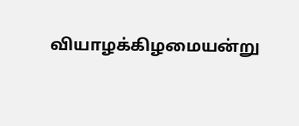வியாழக்கிழமையன்று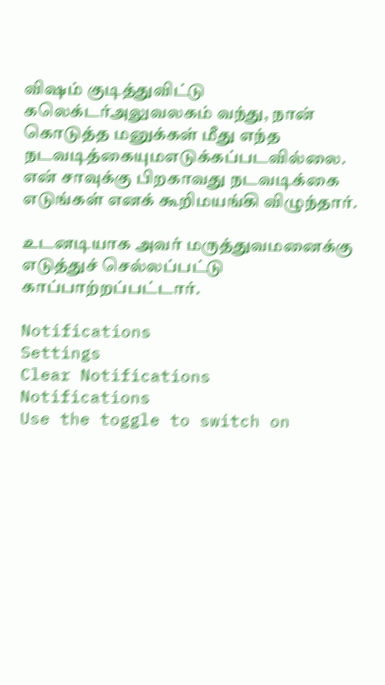விஷம் குடித்துவிட்டு கலெக்டர்அலுவலகம் வந்து, நான் கொடுத்த மனுக்கள் மீது எந்த நடவடித்கையுமஎடுக்கப்படவில்லை. என் சாவுக்கு பிறகாவது நடவடிக்கை எடுங்கள் எனக் கூறிமயங்கி விழுந்தார்.

உடனடியாக அவர் மருத்துவமனைக்கு எடுத்துச் செல்லப்பட்டு காப்பாற்றப்பட்டார்.

Notifications
Settings
Clear Notifications
Notifications
Use the toggle to switch on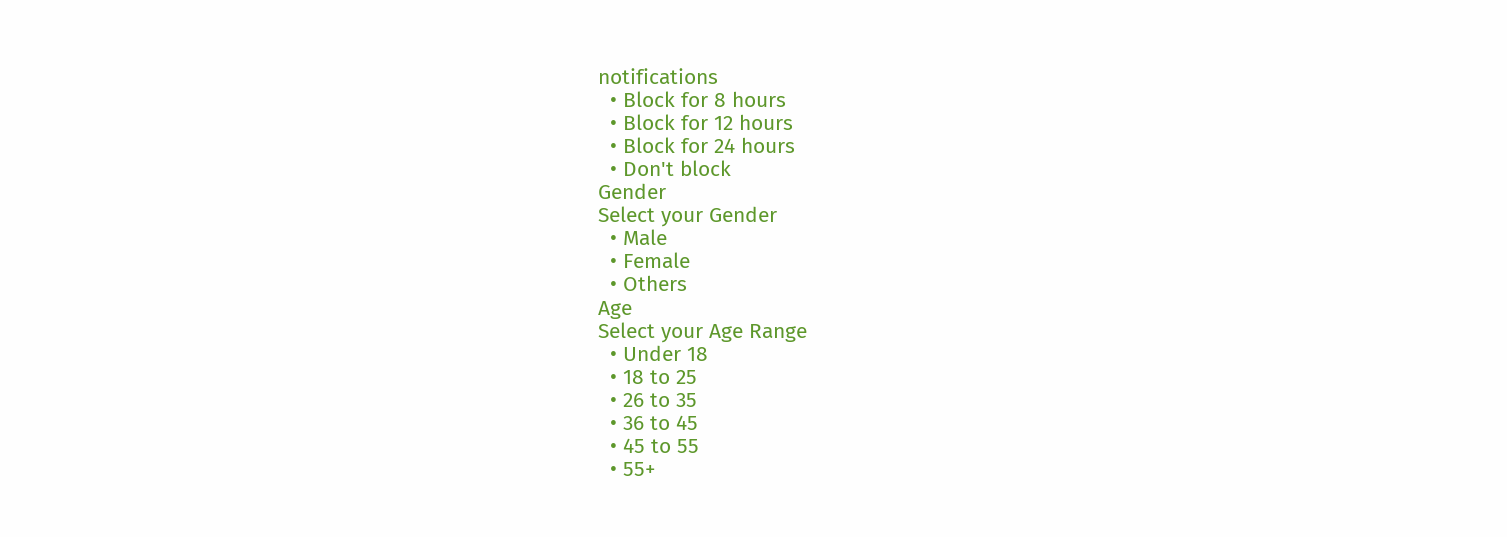notifications
  • Block for 8 hours
  • Block for 12 hours
  • Block for 24 hours
  • Don't block
Gender
Select your Gender
  • Male
  • Female
  • Others
Age
Select your Age Range
  • Under 18
  • 18 to 25
  • 26 to 35
  • 36 to 45
  • 45 to 55
  • 55+